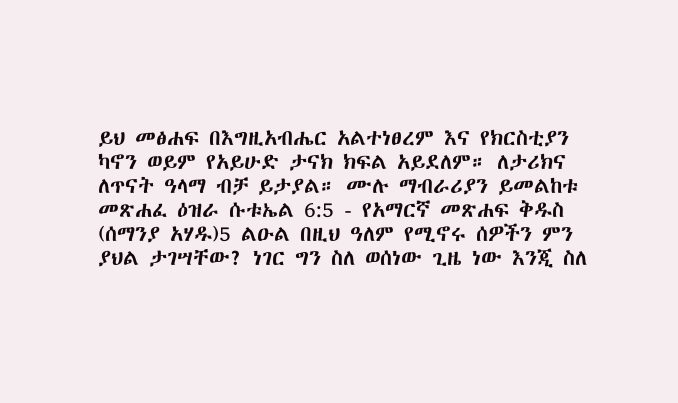ይህ መፅሐፍ በእግዚአብሔር አልተነፀረም እና የክርስቲያን ካኖን ወይም የአይሁድ ታናክ ክፍል አይደለም። ለታሪክና ለጥናት ዓላማ ብቻ ይታያል። ሙሉ ማብራሪያን ይመልከቱ መጽሐፈ ዕዝራ ሱቱኤል 6:5 - የአማርኛ መጽሐፍ ቅዱስ (ሰማንያ አሃዱ)5 ልዑል በዚህ ዓለም የሚኖሩ ሰዎችን ምን ያህል ታገሣቸው? ነገር ግን ስለ ወሰነው ጊዜ ነው እንጂ ስለ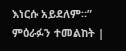እነርሱ አይደለም።” ምዕራፉን ተመልከት |